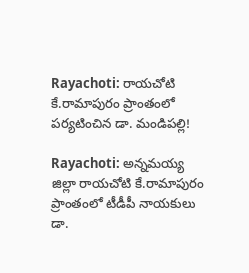Rayachoti: రాయచోటి కే.రామాపురం ప్రాంతంలో పర్యటించిన డా. మండిపల్లి!

Rayachoti: అన్నమయ్య జిల్లా రాయచోటి కే.రామాపురం ప్రాంతంలో టీడీపీ నాయకులు డా.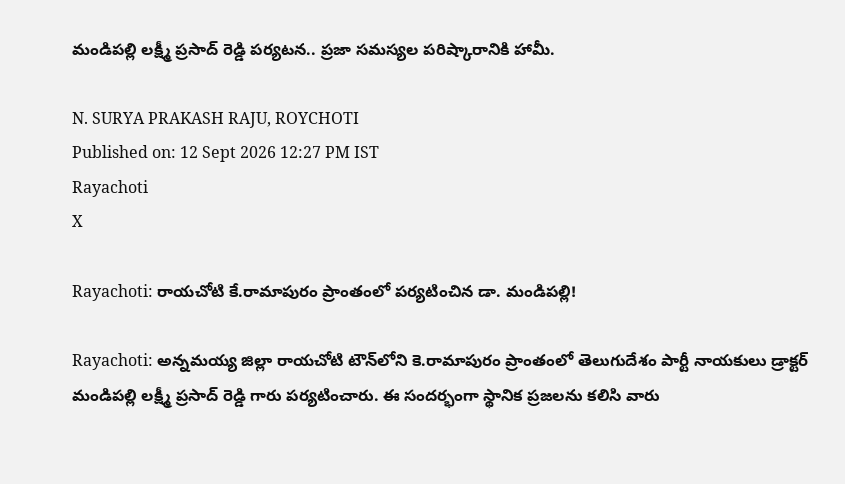మండిపల్లి లక్ష్మీ ప్రసాద్ రెడ్డి పర్యటన.. ప్రజా సమస్యల పరిష్కారానికి హామీ.

N. SURYA PRAKASH RAJU, ROYCHOTI
Published on: 12 Sept 2026 12:27 PM IST
Rayachoti
X

Rayachoti: రాయచోటి కే.రామాపురం ప్రాంతంలో పర్యటించిన డా. మండిపల్లి!

Rayachoti: అన్నమయ్య జిల్లా రాయచోటి టౌన్‌లోని కె.రామాపురం ప్రాంతంలో తెలుగుదేశం పార్టీ నాయకులు డ్రాక్టర్ మండిపల్లి లక్ష్మీ ప్రసాద్ రెడ్డి గారు పర్యటించారు. ఈ సందర్భంగా స్థానిక ప్రజలను కలిసి వారు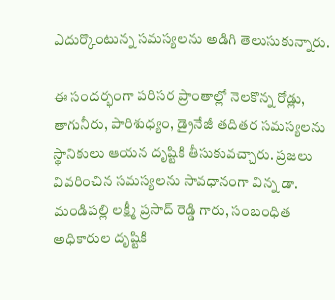ఎదుర్కొంటున్న సమస్యలను అడిగి తెలుసుకున్నారు.

ఈ సందర్భంగా పరిసర ప్రాంతాల్లో నెలకొన్న రోడ్లు, తాగునీరు, పారిశుధ్యం, డ్రైనేజీ తదితర సమస్యలను స్థానికులు ఆయన దృష్టికి తీసుకువచ్చారు. ప్రజలు వివరించిన సమస్యలను సావధానంగా విన్న డా. మండిపల్లి లక్ష్మీ ప్రసాద్ రెడ్డి గారు, సంబంధిత అధికారుల దృష్టికి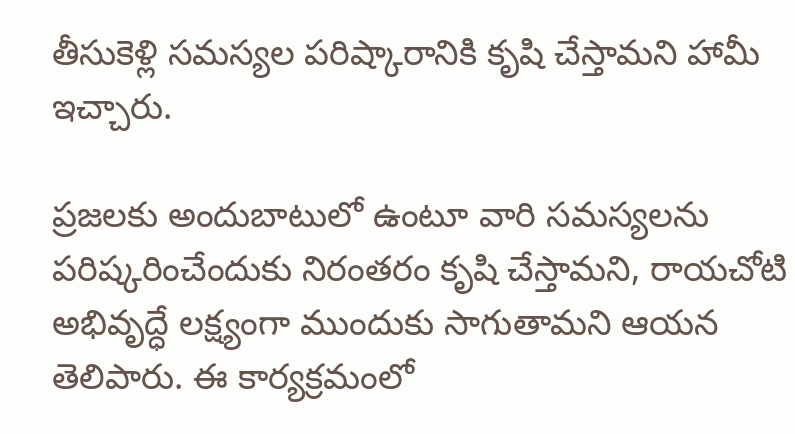తీసుకెళ్లి సమస్యల పరిష్కారానికి కృషి చేస్తామని హామీ ఇచ్చారు.

ప్రజలకు అందుబాటులో ఉంటూ వారి సమస్యలను పరిష్కరించేందుకు నిరంతరం కృషి చేస్తామని, రాయచోటి అభివృద్ధే లక్ష్యంగా ముందుకు సాగుతామని ఆయన తెలిపారు. ఈ కార్యక్రమంలో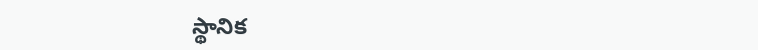స్థానిక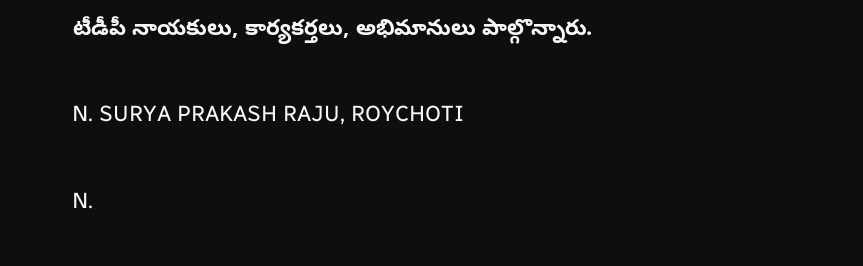టీడీపీ నాయకులు, కార్యకర్తలు, అభిమానులు పాల్గొన్నారు.

N. SURYA PRAKASH RAJU, ROYCHOTI

N.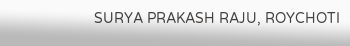SURYA PRAKASH RAJU, ROYCHOTI